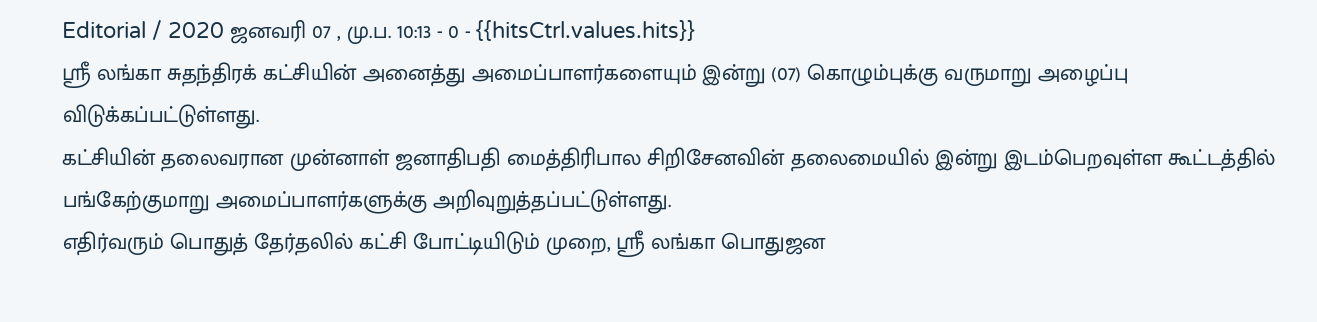Editorial / 2020 ஜனவரி 07 , மு.ப. 10:13 - 0 - {{hitsCtrl.values.hits}}
ஶ்ரீ லங்கா சுதந்திரக் கட்சியின் அனைத்து அமைப்பாளர்களையும் இன்று (07) கொழும்புக்கு வருமாறு அழைப்பு விடுக்கப்பட்டுள்ளது.
கட்சியின் தலைவரான முன்னாள் ஜனாதிபதி மைத்திரிபால சிறிசேனவின் தலைமையில் இன்று இடம்பெறவுள்ள கூட்டத்தில் பங்கேற்குமாறு அமைப்பாளர்களுக்கு அறிவுறுத்தப்பட்டுள்ளது.
எதிர்வரும் பொதுத் தேர்தலில் கட்சி போட்டியிடும் முறை, ஶ்ரீ லங்கா பொதுஜன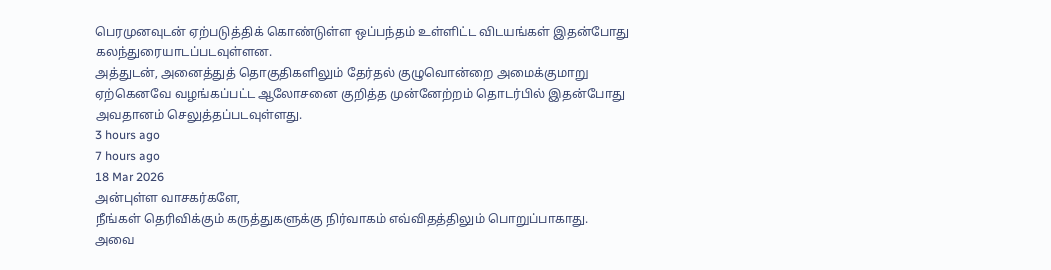பெரமுனவுடன் ஏற்படுத்திக் கொண்டுள்ள ஒப்பந்தம் உள்ளிட்ட விடயங்கள் இதன்போது கலந்துரையாடப்படவுள்ளன.
அத்துடன், அனைத்துத் தொகுதிகளிலும் தேர்தல் குழுவொன்றை அமைக்குமாறு ஏற்கெனவே வழங்கப்பட்ட ஆலோசனை குறித்த முன்னேற்றம் தொடர்பில் இதன்போது அவதானம் செலுத்தப்படவுள்ளது.
3 hours ago
7 hours ago
18 Mar 2026
அன்புள்ள வாசகர்களே,
நீங்கள் தெரிவிக்கும் கருத்துகளுக்கு நிர்வாகம் எவ்விதத்திலும் பொறுப்பாகாது. அவை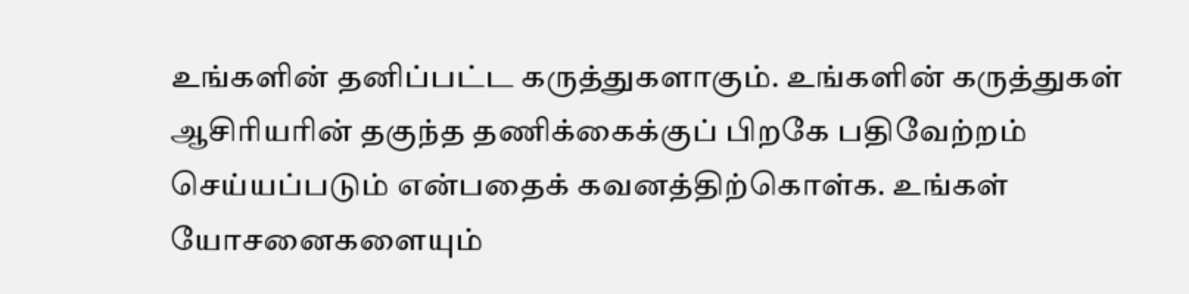உங்களின் தனிப்பட்ட கருத்துகளாகும். உங்களின் கருத்துகள் ஆசிரியரின் தகுந்த தணிக்கைக்குப் பிறகே பதிவேற்றம் செய்யப்படும் என்பதைக் கவனத்திற்கொள்க. உங்கள் யோசனைகளையும்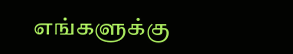எங்களுக்கு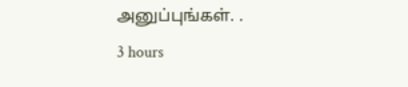அனுப்புங்கள். .
3 hours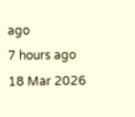ago
7 hours ago
18 Mar 2026